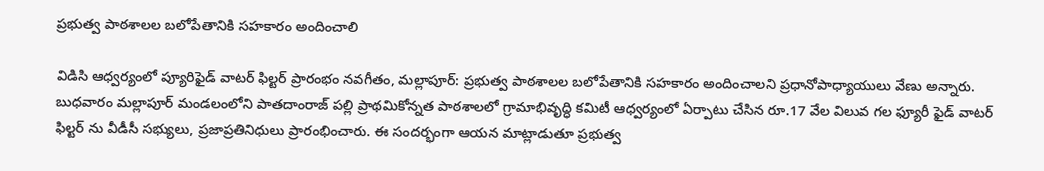ప్రభుత్వ పాఠశాలల బలోపేతానికి సహకారం అందించాలి

విడిసి ఆధ్వర్యంలో ప్యూరిఫైడ్ వాటర్ ఫిల్టర్ ప్రారంభం నవగీతం, మల్లాపూర్: ప్రభుత్వ పాఠశాలల బలోపేతానికి సహకారం అందించాలని ప్రధానోపాధ్యాయులు వేణు అన్నారు. బుధవారం మల్లాపూర్ మండలంలోని పాతదాంరాజ్ పల్లి ప్రాథమికోన్నత పాఠశాలలో గ్రామాభివృద్ధి కమిటీ ఆధ్వర్యంలో ఏర్పాటు చేసిన రూ.17 వేల విలువ గల ఫ్యూరీ ఫైడ్ వాటర్ ఫిల్టర్ ను వీడీసీ సభ్యులు, ప్రజాప్రతినిధులు ప్రారంభించారు. ఈ సందర్భంగా ఆయన మాట్లాడుతూ ప్రభుత్వ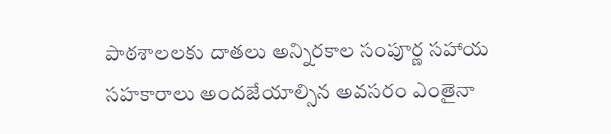పాఠశాలలకు దాతలు అన్నిరకాల సంపూర్ణ సహాయ సహకారాలు అందజేయాల్సిన అవసరం ఎంతైనా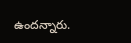ఉందన్నారు.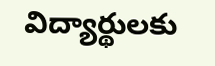విద్యార్థులకు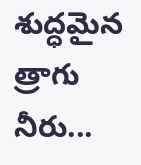శుద్ధమైన త్రాగు నీరు...